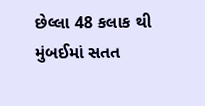છેલ્લા 48 કલાક થી મુંબઈમાં સતત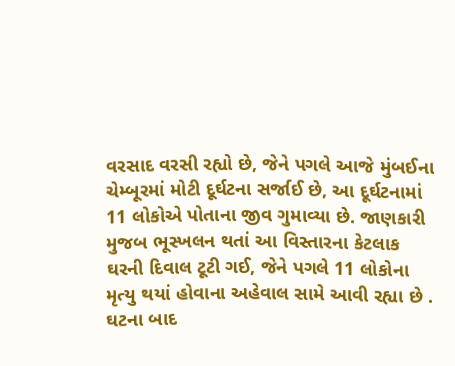વરસાદ વરસી રહ્યો છે, જેને પગલે આજે મુંબઈના ચેમ્બૂરમાં મોટી દૂર્ઘટના સર્જાઈ છે, આ દૂર્ઘટનામાં 11 લોકોએ પોતાના જીવ ગુમાવ્યા છે. જાણકારી મુજબ ભૂસ્ખલન થતાં આ વિસ્તારના કેટલાક ઘરની દિવાલ ટૂટી ગઈ, જેને પગલે 11 લોકોના મૃત્યુ થયાં હોવાના અહેવાલ સામે આવી રહ્યા છે . ઘટના બાદ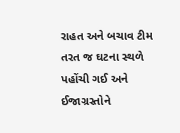રાહત અને બચાવ ટીમ તરત જ ઘટના સ્થળે પહોંચી ગઈ અને ઈજાગ્રસ્તોને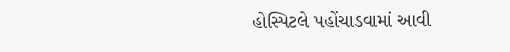હોસ્પિટલે પહોંચાડવામાં આવી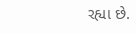રહ્યા છે.